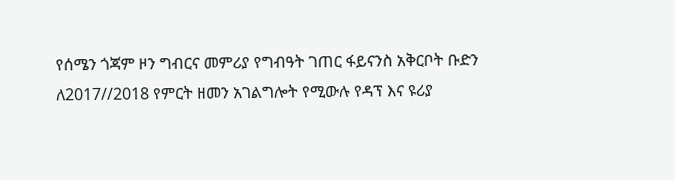የሰሜን ጎጃም ዞን ግብርና መምሪያ የግብዓት ገጠር ፋይናንስ አቅርቦት ቡድን ለ2017//2018 የምርት ዘመን አገልግሎት የሚውሉ የዳፕ እና ዩሪያ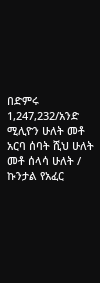በድምሩ 1,247,232/አንድ ሚሊዮን ሁለት መቶ አርባ ሰባት ሺህ ሁለት መቶ ሰላሳ ሁለት / ኩንታል የአፈር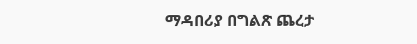ማዳበሪያ በግልጽ ጨረታ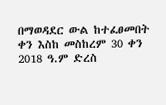በማወዳደር ውል ከተፈፀመበት ቀን እስከ መስከረም 30 ቀን 2018 ዓ.ም ድረስ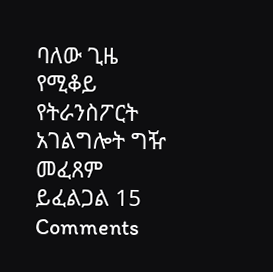ባለው ጊዜ የሚቆይ የትራንስፖርት አገልግሎት ግዥ መፈጸም ይፈልጋል 15 Comments